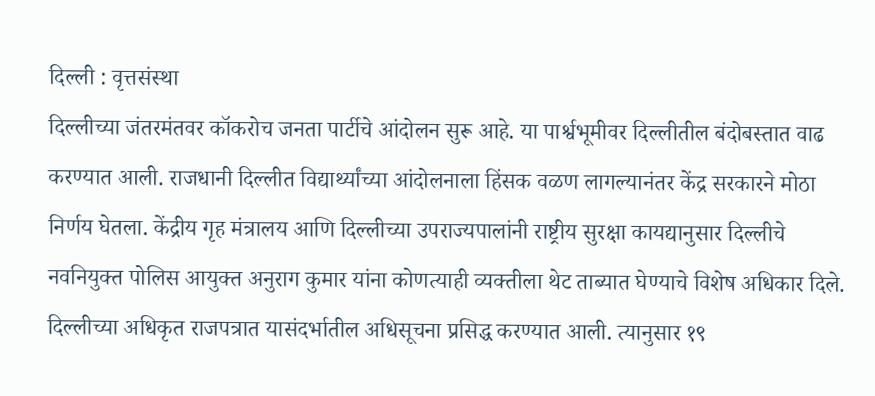दिल्ली : वृत्तसंस्था
दिल्लीच्या जंतरमंतवर कॉकरोच जनता पार्टीचे आंदोलन सुरू आहे. या पार्श्वभूमीवर दिल्लीतील बंदोबस्तात वाढ करण्यात आली. राजधानी दिल्लीत विद्यार्थ्यांच्या आंदोलनाला हिंसक वळण लागल्यानंतर केंद्र सरकारने मोठा निर्णय घेतला. केंद्रीय गृह मंत्रालय आणि दिल्लीच्या उपराज्यपालांनी राष्ट्रीय सुरक्षा कायद्यानुसार दिल्लीचे नवनियुक्त पोलिस आयुक्त अनुराग कुमार यांना कोणत्याही व्यक्तीला थेट ताब्यात घेण्याचे विशेष अधिकार दिले. दिल्लीच्या अधिकृत राजपत्रात यासंदर्भातील अधिसूचना प्रसिद्ध करण्यात आली. त्यानुसार १९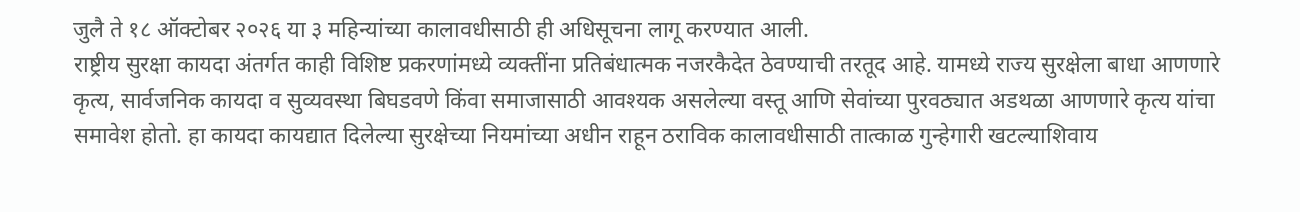जुलै ते १८ ऑक्टोबर २०२६ या ३ महिन्यांच्या कालावधीसाठी ही अधिसूचना लागू करण्यात आली.
राष्ट्रीय सुरक्षा कायदा अंतर्गत काही विशिष्ट प्रकरणांमध्ये व्यक्तींना प्रतिबंधात्मक नजरकैदेत ठेवण्याची तरतूद आहे. यामध्ये राज्य सुरक्षेला बाधा आणणारे कृत्य, सार्वजनिक कायदा व सुव्यवस्था बिघडवणे किंवा समाजासाठी आवश्यक असलेल्या वस्तू आणि सेवांच्या पुरवठ्यात अडथळा आणणारे कृत्य यांचा समावेश होतो. हा कायदा कायद्यात दिलेल्या सुरक्षेच्या नियमांच्या अधीन राहून ठराविक कालावधीसाठी तात्काळ गुन्हेगारी खटल्याशिवाय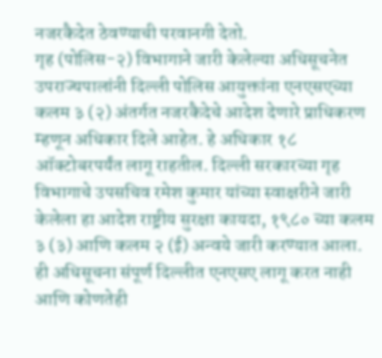नजरकैदेत ठेवण्याची परवानगी देतो.
गृह (पोलिस-२) विभागाने जारी केलेल्या अधिसूचनेत उपराज्यपालांनी दिल्ली पोलिस आयुक्तांना एनएसएच्या कलम ३ (२) अंतर्गत नजरकैदेचे आदेश देणारे प्राधिकरण म्हणून अधिकार दिले आहेत. हे अधिकार १८ ऑक्टोबरपर्यंत लागू राहतील. दिल्ली सरकारच्या गृह विभागाचे उपसचिव रमेश कुमार यांच्या स्वाक्षरीने जारी केलेला हा आदेश राष्ट्रीय सुरक्षा कायदा, १९८० च्या कलम ३ (३) आणि कलम २ (ई) अन्वये जारी करण्यात आला. ही अधिसूचना संपूर्ण दिल्लीत एनएसए लागू करत नाही आणि कोणतेही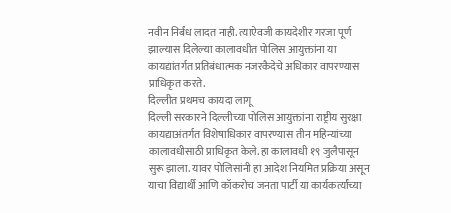नवीन निर्बंध लादत नाही. त्याऐवजी कायदेशीर गरजा पूर्ण झाल्यास दिलेल्या कालावधीत पोलिस आयुक्तांना या कायद्यांतर्गत प्रतिबंधात्मक नजरकैदेचे अधिकार वापरण्यास प्राधिकृत करते.
दिल्लीत प्रथमच कायदा लागू
दिल्ली सरकारने दिल्लीच्या पोलिस आयुक्तांना राष्ट्रीय सुरक्षा कायद्याअंतर्गत विशेषाधिकार वापरण्यास तीन महिन्यांच्या कालावधीसाठी प्राधिकृत केले. हा कालावधी १९ जुलैपासून सुरू झाला. यावर पोलिसांनी हा आदेश नियमित प्रक्रिया असून याचा विद्यार्थी आणि कॉकरोच जनता पार्टी या कार्यकर्त्यांच्या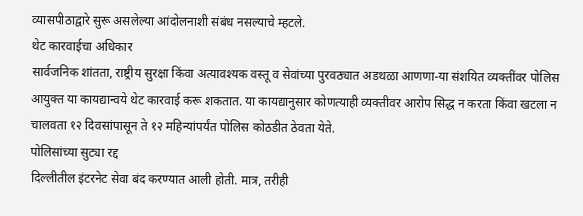व्यासपीठाद्वारे सुरू असलेल्या आंदोलनाशी संबंध नसल्याचे म्हटले.
थेट कारवाईचा अधिकार
सार्वजनिक शांतता, राष्ट्रीय सुरक्षा किंवा अत्यावश्यक वस्तू व सेवांच्या पुरवठ्यात अडथळा आणणा-या संशयित व्यक्तींवर पोलिस आयुक्त या कायद्यान्वये थेट कारवाई करू शकतात. या कायद्यानुसार कोणत्याही व्यक्तीवर आरोप सिद्ध न करता किंवा खटला न चालवता १२ दिवसांपासून ते १२ महिन्यांपर्यंत पोलिस कोठडीत ठेवता येते.
पोलिसांच्या सुट्या रद्द
दिल्लीतील इंटरनेट सेवा बंद करण्यात आली होती. मात्र, तरीही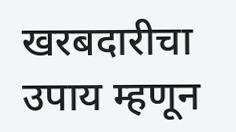खरबदारीचा उपाय म्हणून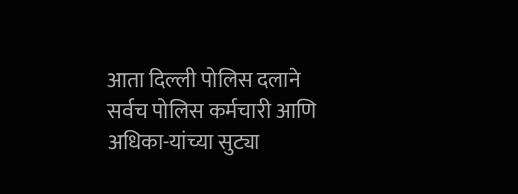आता दिल्ली पोलिस दलाने सर्वच पोलिस कर्मचारी आणि अधिका-यांच्या सुट्या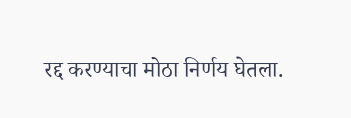रद्द करण्याचा मोठा निर्णय घेतला.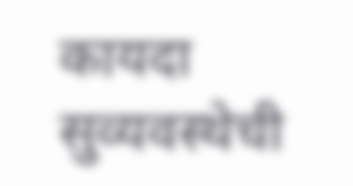कायदा सुव्यवस्थेची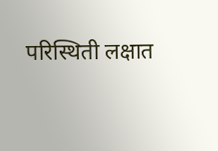परिस्थिती लक्षात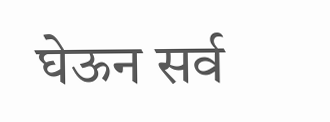घेऊन सर्व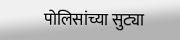पोलिसांच्या सुट्या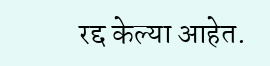रद्द केल्या आहेत.